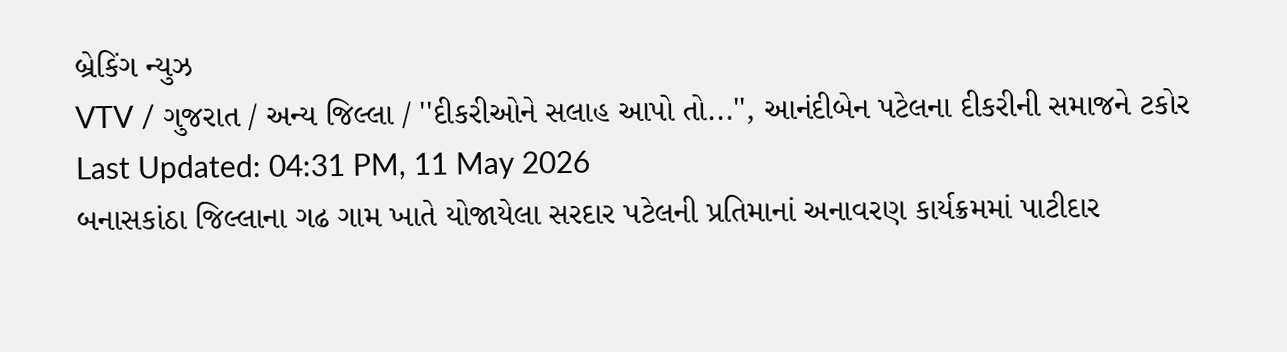બ્રેકિંગ ન્યુઝ
VTV / ગુજરાત / અન્ય જિલ્લા / ''દીકરીઓને સલાહ આપો તો...'', આનંદીબેન પટેલના દીકરીની સમાજને ટકોર
Last Updated: 04:31 PM, 11 May 2026
બનાસકાંઠા જિલ્લાના ગઢ ગામ ખાતે યોજાયેલા સરદાર પટેલની પ્રતિમાનાં અનાવરણ કાર્યક્રમમાં પાટીદાર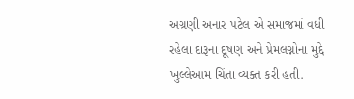અગ્રણી અનાર પટેલ એ સમાજમાં વધી રહેલા દારૂના દૂષણ અને પ્રેમલગ્નોના મુદ્દે ખુલ્લેઆમ ચિંતા વ્યક્ત કરી હતી.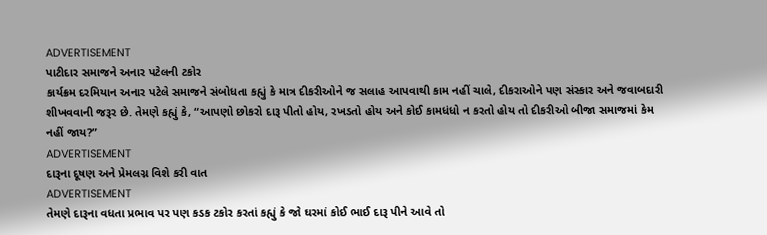ADVERTISEMENT
પાટીદાર સમાજને અનાર પટેલની ટકોર
કાર્યક્રમ દરમિયાન અનાર પટેલે સમાજને સંબોધતા કહ્યું કે માત્ર દીકરીઓને જ સલાહ આપવાથી કામ નહીં ચાલે, દીકરાઓને પણ સંસ્કાર અને જવાબદારી શીખવવાની જરૂર છે. તેમણે કહ્યું કે, “આપણો છોકરો દારૂ પીતો હોય, રખડતો હોય અને કોઈ કામધંધો ન કરતો હોય તો દીકરીઓ બીજા સમાજમાં કેમ નહીં જાય?”
ADVERTISEMENT
દારૂના દૂષણ અને પ્રેમલગ્ન વિશે કરી વાત
ADVERTISEMENT
તેમણે દારૂના વધતા પ્રભાવ પર પણ કડક ટકોર કરતાં કહ્યું કે જો ઘરમાં કોઈ ભાઈ દારૂ પીને આવે તો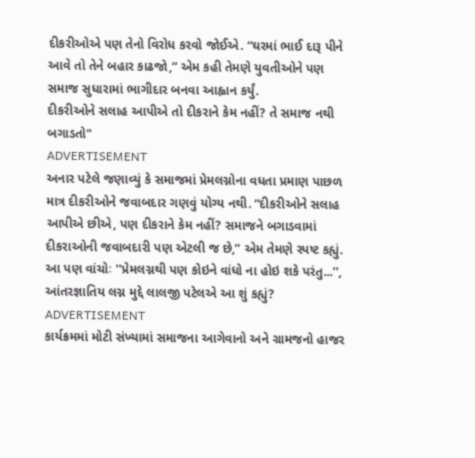દીકરીઓએ પણ તેનો વિરોધ કરવો જોઈએ. “ઘરમાં ભાઈ દારૂ પીને આવે તો તેને બહાર કાઢજો,” એમ કહી તેમણે યુવતીઓને પણ સમાજ સુધારામાં ભાગીદાર બનવા આહ્વાન કર્યું.
દીકરીઓને સલાહ આપીએ તો દીકરાને કેમ નહીં? તે સમાજ નથી બગાડતો"
ADVERTISEMENT
અનાર પટેલે જણાવ્યું કે સમાજમાં પ્રેમલગ્નોના વધતા પ્રમાણ પાછળ માત્ર દીકરીઓને જવાબદાર ગણવું યોગ્ય નથી. “દીકરીઓને સલાહ આપીએ છીએ, પણ દીકરાને કેમ નહીં? સમાજને બગાડવામાં દીકરાઓની જવાબદારી પણ એટલી જ છે,” એમ તેમણે સ્પષ્ટ કહ્યું.
આ પણ વાંચોઃ ''પ્રેમલગ્નથી પણ કોઇને વાંધો ના હોઇ શકે પરંતુ...'', આંતરજ્ઞાતિય લગ્ન મુદ્દે લાલજી પટેલએ આ શું કહ્યું?
ADVERTISEMENT
કાર્યક્રમમાં મોટી સંખ્યામાં સમાજના આગેવાનો અને ગ્રામજનો હાજર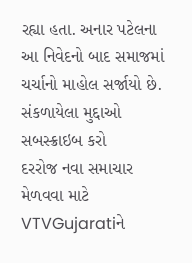રહ્યા હતા. અનાર પટેલના આ નિવેદનો બાદ સમાજમાં ચર્ચાનો માહોલ સર્જાયો છે.
સંકળાયેલા મુદ્દાઓ
સબસ્ક્રાઇબ કરો
દરરોજ નવા સમાચાર મેળવવા માટે VTVGujaratiને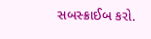સબસ્ક્રાઈબ કરો.